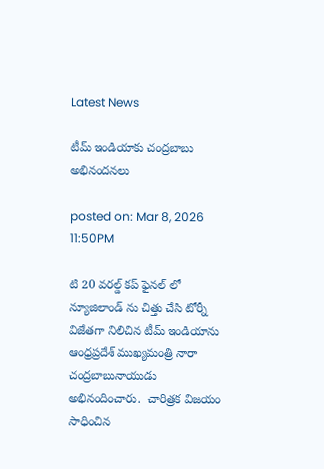Latest News

టీమ్ ఇండియాకు చంద్రబాబు అభినందనలు

posted on: Mar 8, 2026 11:50PM

టి 20 వరల్డ్ కప్ ఫైనల్ లో న్యూజిలాండ్ ను చిత్తు చేసి టోర్నీ విజేతగా నిలిచిన టీమ్ ఇండియాను ఆంధ్రప్రదేశ్ ముఖ్యమంత్రి నారా చంద్రబాబునాయుడు అభినందించారు.  చారిత్రక విజయం సాధించిన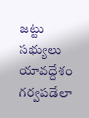జట్టు సభ్యులు యావద్దేశం గర్వపడేలా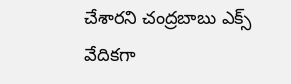చేశారని చంద్రబాబు ఎక్స్ వేదికగా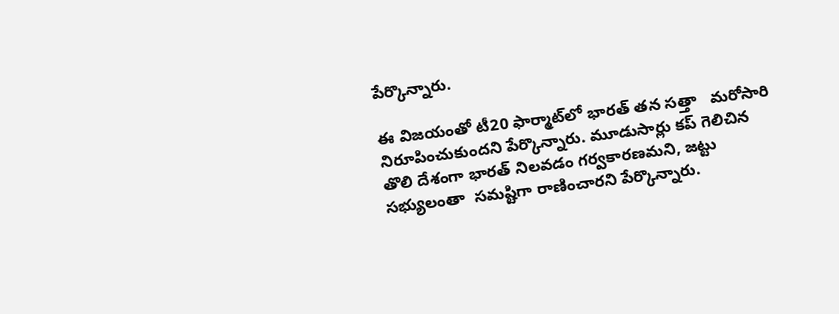పేర్కొన్నారు.

ఈ విజయంతో టీ20 ఫార్మాట్‌లో భారత్ తన సత్తా   మరోసారి నిరూపించుకుందని పేర్కొన్నారు. మూడుసార్లు కప్ గెలిచిన తొలి దేశంగా భారత్ నిలవడం గర్వకారణమని, జట్టు సభ్యులంతా  సమష్టిగా రాణించారని పేర్కొన్నారు.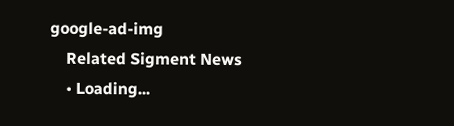google-ad-img
    Related Sigment News
    • Loading...